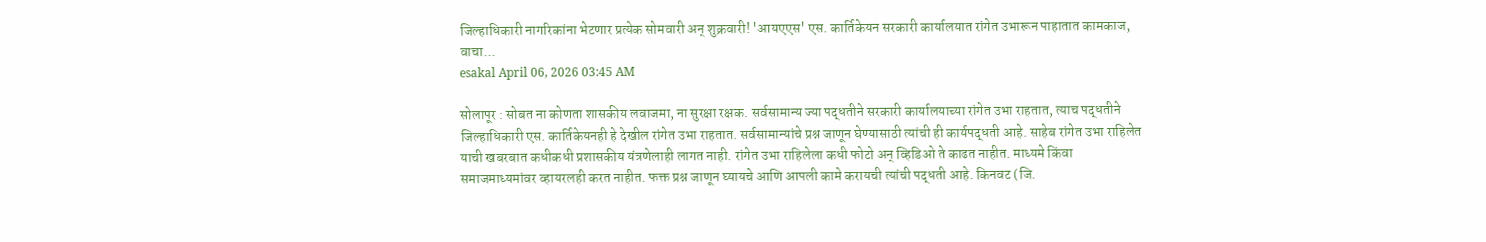जिल्हाधिकारी नागरिकांना भेटणार प्रत्येक सोमवारी अन् शुक्रवारी! 'आयएएस' एस. कार्तिकेयन सरकारी कार्यालयात रांगेत उभारून पाहातात कामकाज, वाचा...
esakal April 06, 2026 03:45 AM

सोलापूर : सोबत ना कोणता शासकीय लवाजमा, ना सुरक्षा रक्षक. सर्वसामान्य ज्या पद्धतीने सरकारी कार्यालयाच्या रांगेत उभा राहतात, त्याच पद्धतीने जिल्हाधिकारी एस. कार्तिकेयनही हे देखील रांगेत उभा राहतात. सर्वसामान्यांचे प्रश्न जाणून घेण्यासाठी त्यांची ही कार्यपद्धती आहे. साहेब रांगेत उभा राहिलेत याची खबरबात कधीकधी प्रशासकीय यंत्रणेलाही लागत नाही. रांगेत उभा राहिलेला कधी फोटो अन् व्हिडिओ ते काढत नाहीत. माध्यमे किंवा समाजमाध्यमांवर व्हायरलही करत नाहीत. फक्त प्रश्न जाणून घ्यायचे आणि आपली कामे करायची त्यांची पद्धती आहे. किनवट (जि.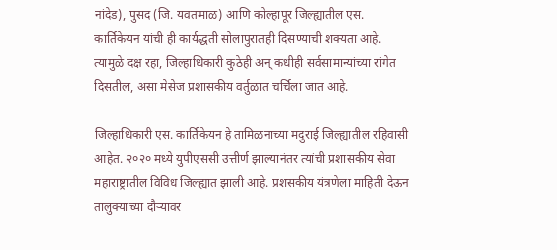नांदेड), पुसद (जि. यवतमाळ) आणि कोल्हापूर जिल्ह्यातील एस. कार्तिकेयन यांची ही कार्यद्धती सोलापुरातही दिसण्याची शक्यता आहे. त्यामुळे दक्ष रहा, जिल्हाधिकारी कुठेही अन् कधीही सर्वसामान्यांच्या रांगेत दिसतील, असा मेसेज प्रशासकीय वर्तुळात चर्चिला जात आहे.

जिल्हाधिकारी एस. कार्तिकेयन हे तामिळनाच्या मदुराई जिल्ह्यातील रहिवासी आहेत. २०२० मध्ये युपीएससी उत्तीर्ण झाल्यानंतर त्यांची प्रशासकीय सेवा महाराष्ट्रातील विविध जिल्ह्यात झाली आहे. प्रशसकीय यंत्रणेला माहिती देऊन तालुक्याच्या दौऱ्यावर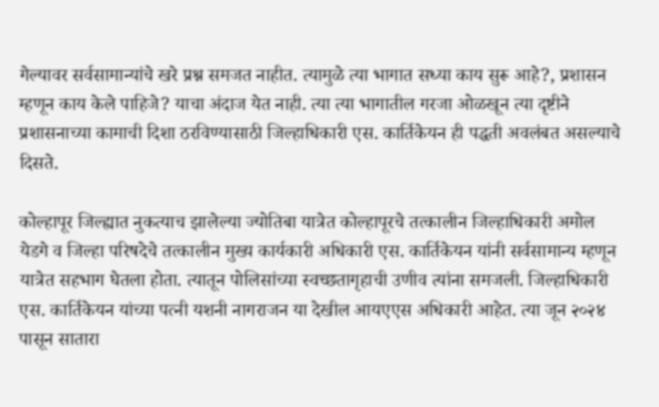गेल्यावर सर्वसामान्यांचे खरे प्रश्न समजत नाहीत. त्यामुळे त्या भागात सध्या काय सुरू आहे?, प्रशासन म्हणून काय केले पाहिजे? याचा अंदाज येत नाही. त्या त्या भागातील गरजा ओळखून त्या दृष्टीने प्रशासनाच्या कामाची दिशा ठरविण्यासाठी जिल्हाधिकारी एस. कार्तिकेयन ही पद्धती अवलंबत असल्याचे दिसते.

कोल्हापूर जिल्ह्यात नुकत्याच झालेल्या ज्योतिबा यात्रेत कोल्हापूरचे तत्कालीन जिल्हाधिकारी अमोल येडगे व जिल्हा परिषदेचे तत्कालीन मुख्य कार्यकारी अधिकारी एस. कार्तिकेयन यांनी सर्वसामान्य म्हणून यात्रेत सहभाग घेतला होता. त्यातून पोलिसांच्या स्वच्छतागृहाची उणीव त्यांना समजली. जिल्हाधिकारी एस. कार्तिकेयन यांच्या पत्नी यशनी नागराजन या देखील आयएएस अधिकारी आहेत. त्या जून २०२४ पासून सातारा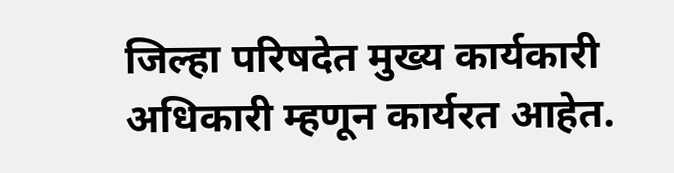जिल्हा परिषदेत मुख्य कार्यकारी अधिकारी म्हणून कार्यरत आहेत.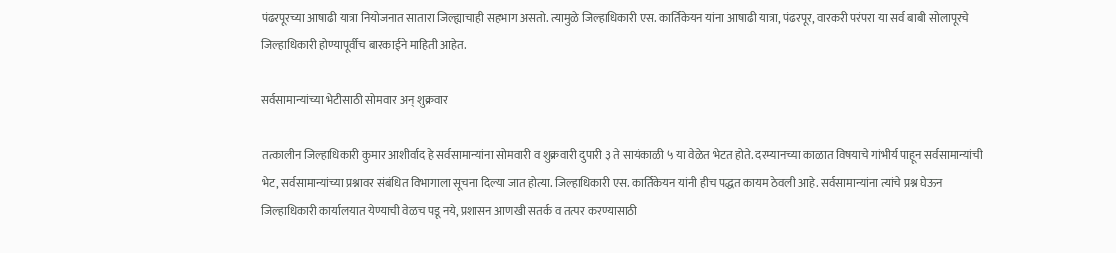पंढरपूरच्या आषाढी यात्रा नियोजनात सातारा जिल्ह्याचाही सहभाग असतो. त्यामुळे जिल्हाधिकारी एस. कार्तिकेयन यांना आषाढी यात्रा, पंढरपूर, वारकरी परंपरा या सर्व बाबी सोलापूरचे जिल्हाधिकारी होण्यापूर्वीच बारकाईने माहिती आहेत.

सर्वसामान्यांच्या भेटीसाठी सोमवार अन् शुक्रवार

तत्कालीन जिल्हाधिकारी कुमार आशीर्वाद हे सर्वसामान्यांना सोमवारी व शुक्रवारी दुपारी ३ ते सायंकाळी ५ या वेळेत भेटत होते. दरम्यानच्या काळात विषयाचे गांभीर्य पाहून सर्वसामान्यांची भेट, सर्वसामान्यांच्या प्रश्नावर संबंधित विभागाला सूचना दिल्या जात होत्या. जिल्हाधिकारी एस. कार्तिकेयन यांनी हीच पद्धत कायम ठेवली आहे. सर्वसामान्यांना त्यांचे प्रश्न घेऊन जिल्हाधिकारी कार्यालयात येण्याची वेळच पडू नये, प्रशासन आणखी सतर्क व तत्पर करण्यासाठी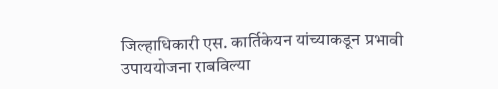जिल्हाधिकारी एस. कार्तिकेयन यांच्याकडून प्रभावी उपाययोजना राबविल्या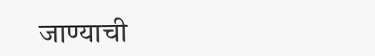जाण्याची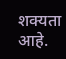शक्यता आहे.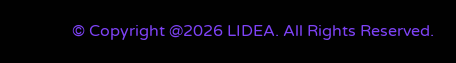© Copyright @2026 LIDEA. All Rights Reserved.